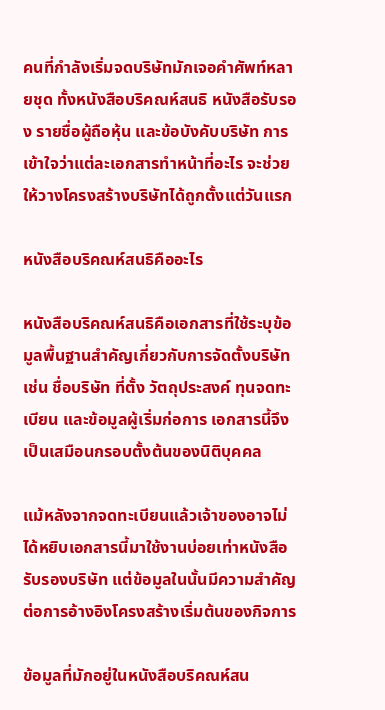คนที่กำลังเริ่มจดบริษัทมักเจอคำศัพท์หลายชุด ทั้งหนังสือบริคณห์สนธิ หนังสือรับรอง รายชื่อผู้ถือหุ้น และข้อบังคับบริษัท การเข้าใจว่าแต่ละเอกสารทำหน้าที่อะไร จะช่วยให้วางโครงสร้างบริษัทได้ถูกตั้งแต่วันแรก

หนังสือบริคณห์สนธิคืออะไร

หนังสือบริคณห์สนธิคือเอกสารที่ใช้ระบุข้อมูลพื้นฐานสำคัญเกี่ยวกับการจัดตั้งบริษัท เช่น ชื่อบริษัท ที่ตั้ง วัตถุประสงค์ ทุนจดทะเบียน และข้อมูลผู้เริ่มก่อการ เอกสารนี้จึงเป็นเสมือนกรอบตั้งต้นของนิติบุคคล

แม้หลังจากจดทะเบียนแล้วเจ้าของอาจไม่ได้หยิบเอกสารนี้มาใช้งานบ่อยเท่าหนังสือรับรองบริษัท แต่ข้อมูลในนั้นมีความสำคัญต่อการอ้างอิงโครงสร้างเริ่มต้นของกิจการ

ข้อมูลที่มักอยู่ในหนังสือบริคณห์สน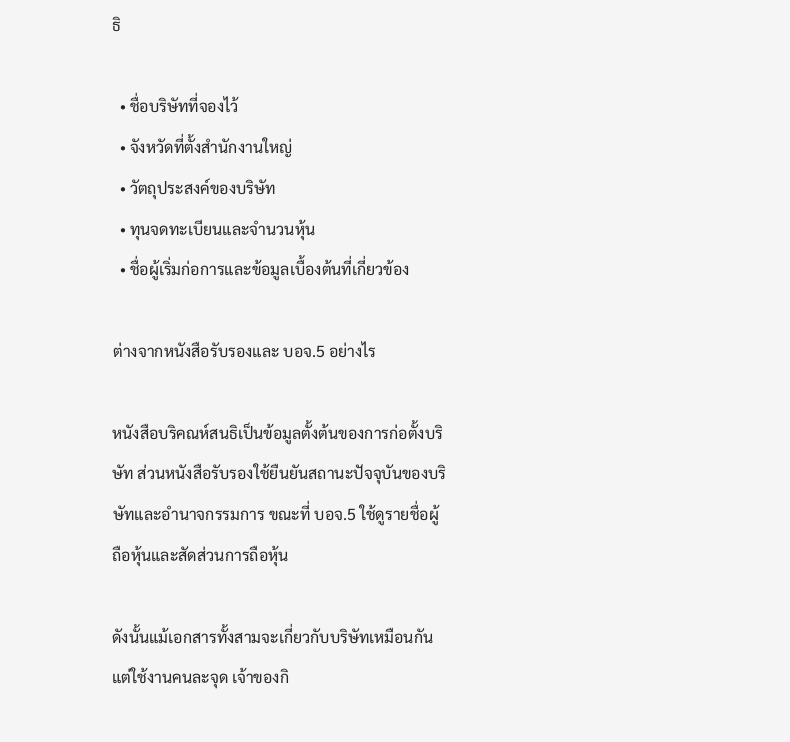ธิ

  • ชื่อบริษัทที่จองไว้
  • จังหวัดที่ตั้งสำนักงานใหญ่
  • วัตถุประสงค์ของบริษัท
  • ทุนจดทะเบียนและจำนวนหุ้น
  • ชื่อผู้เริ่มก่อการและข้อมูลเบื้องต้นที่เกี่ยวข้อง

ต่างจากหนังสือรับรองและ บอจ.5 อย่างไร

หนังสือบริคณห์สนธิเป็นข้อมูลตั้งต้นของการก่อตั้งบริษัท ส่วนหนังสือรับรองใช้ยืนยันสถานะปัจจุบันของบริษัทและอำนาจกรรมการ ขณะที่ บอจ.5 ใช้ดูรายชื่อผู้ถือหุ้นและสัดส่วนการถือหุ้น

ดังนั้นแม้เอกสารทั้งสามจะเกี่ยวกับบริษัทเหมือนกัน แต่ใช้งานคนละจุด เจ้าของกิ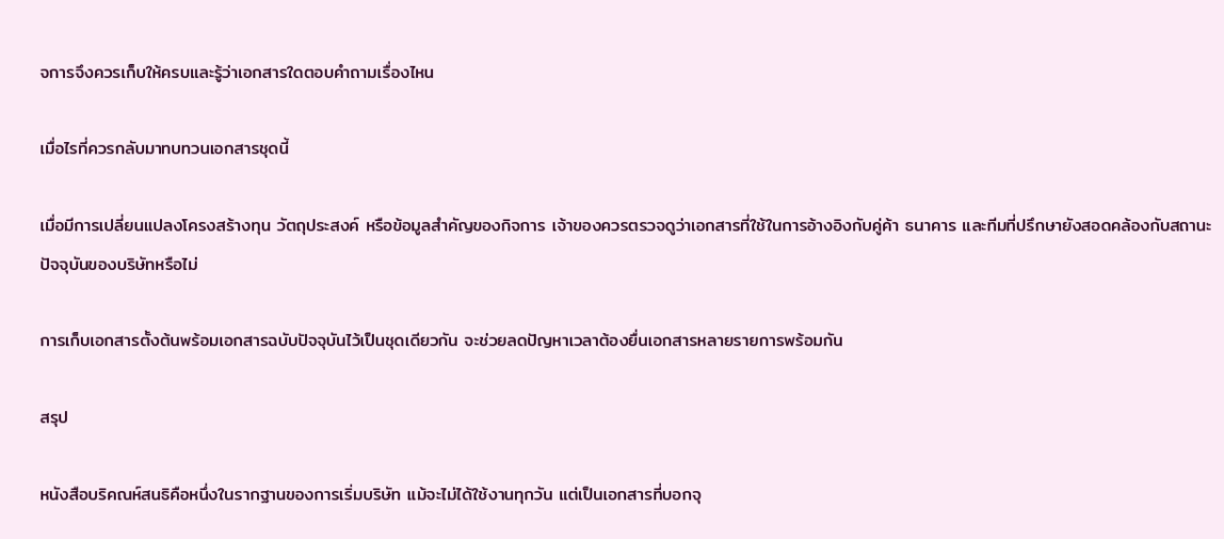จการจึงควรเก็บให้ครบและรู้ว่าเอกสารใดตอบคำถามเรื่องไหน

เมื่อไรที่ควรกลับมาทบทวนเอกสารชุดนี้

เมื่อมีการเปลี่ยนแปลงโครงสร้างทุน วัตถุประสงค์ หรือข้อมูลสำคัญของกิจการ เจ้าของควรตรวจดูว่าเอกสารที่ใช้ในการอ้างอิงกับคู่ค้า ธนาคาร และทีมที่ปรึกษายังสอดคล้องกับสถานะปัจจุบันของบริษัทหรือไม่

การเก็บเอกสารตั้งต้นพร้อมเอกสารฉบับปัจจุบันไว้เป็นชุดเดียวกัน จะช่วยลดปัญหาเวลาต้องยื่นเอกสารหลายรายการพร้อมกัน

สรุป

หนังสือบริคณห์สนธิคือหนึ่งในรากฐานของการเริ่มบริษัท แม้จะไม่ได้ใช้งานทุกวัน แต่เป็นเอกสารที่บอกจุ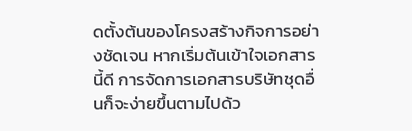ดตั้งต้นของโครงสร้างกิจการอย่างชัดเจน หากเริ่มต้นเข้าใจเอกสารนี้ดี การจัดการเอกสารบริษัทชุดอื่นก็จะง่ายขึ้นตามไปด้ว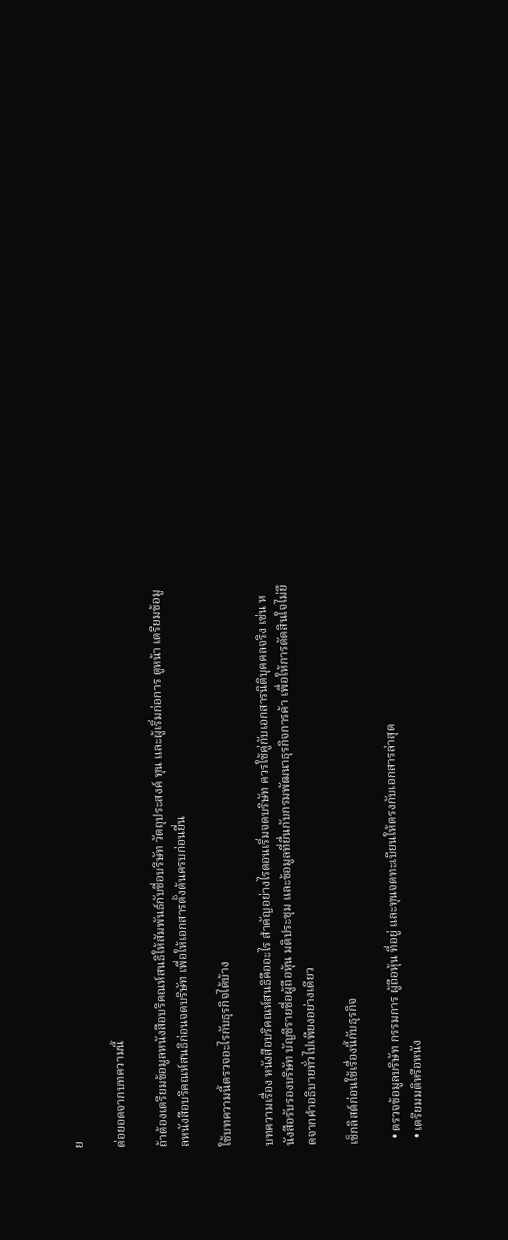ย

ต่อยอดจากบทความนี้

ถ้าต้องเตรียมข้อมูลหนังสือบริคณห์สนธิให้สัมพันธ์กับชื่อบริษัท วัตถุประสงค์ ทุน และผู้เริ่มก่อการ ดูหน้า เตรียมข้อมูลหนังสือบริคณห์สนธิก่อนจดบริษัท เพื่อให้เอกสารตั้งต้นครบก่อนยื่น

ใช้บทความนี้ตรวจอะไรกับธุรกิจได้บ้าง

บทความเรื่อง หนังสือบริคณห์สนธิคืออะไร สำคัญอย่างไรตอนเริ่มจดบริษัท ควรใช้คู่กับเอกสารนิติบุคคลจริง เช่น หนังสือรับรองบริษัท บัญชีรายชื่อผู้ถือหุ้น มติประชุม และข้อมูลที่ยื่นกับกรมพัฒนาธุรกิจการค้า เพื่อให้การตัดสินใจไม่ยึดจากคำอธิบายทั่วไปเพียงอย่างเดียว

เช็กลิสต์ก่อนใช้เรื่องนี้กับธุรกิจ

  • ตรวจข้อมูลบริษัท กรรมการ ผู้ถือหุ้น ที่อยู่ และทุนจดทะเบียนให้ตรงกับเอกสารล่าสุด
  • เตรียมมติหรือหนัง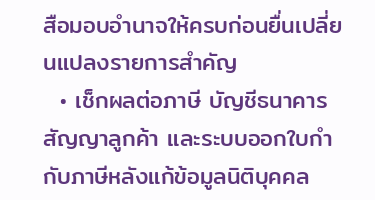สือมอบอำนาจให้ครบก่อนยื่นเปลี่ยนแปลงรายการสำคัญ
  • เช็กผลต่อภาษี บัญชีธนาคาร สัญญาลูกค้า และระบบออกใบกำกับภาษีหลังแก้ข้อมูลนิติบุคคล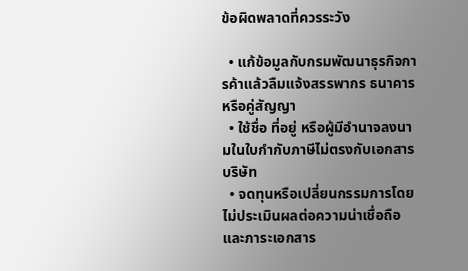ข้อผิดพลาดที่ควรระวัง

  • แก้ข้อมูลกับกรมพัฒนาธุรกิจการค้าแล้วลืมแจ้งสรรพากร ธนาคาร หรือคู่สัญญา
  • ใช้ชื่อ ที่อยู่ หรือผู้มีอำนาจลงนามในใบกำกับภาษีไม่ตรงกับเอกสารบริษัท
  • จดทุนหรือเปลี่ยนกรรมการโดยไม่ประเมินผลต่อความน่าเชื่อถือและภาระเอกสาร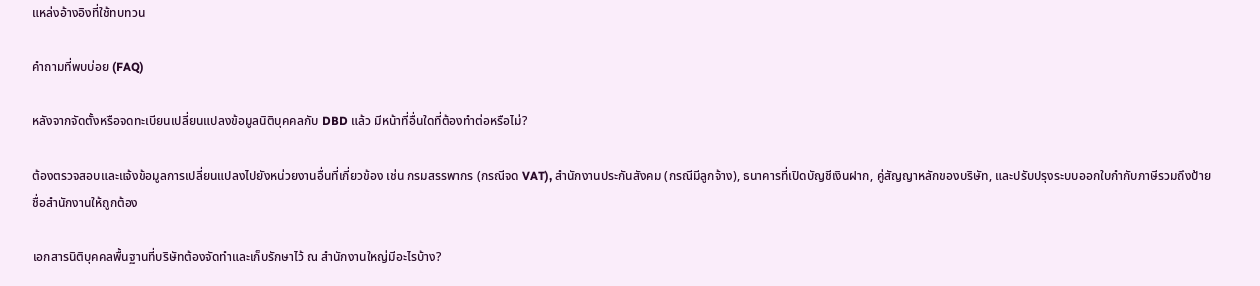แหล่งอ้างอิงที่ใช้ทบทวน

คำถามที่พบบ่อย (FAQ)

หลังจากจัดตั้งหรือจดทะเบียนเปลี่ยนแปลงข้อมูลนิติบุคคลกับ DBD แล้ว มีหน้าที่อื่นใดที่ต้องทำต่อหรือไม่?

ต้องตรวจสอบและแจ้งข้อมูลการเปลี่ยนแปลงไปยังหน่วยงานอื่นที่เกี่ยวข้อง เช่น กรมสรรพากร (กรณีจด VAT), สำนักงานประกันสังคม (กรณีมีลูกจ้าง), ธนาคารที่เปิดบัญชีเงินฝาก, คู่สัญญาหลักของบริษัท, และปรับปรุงระบบออกใบกำกับภาษีรวมถึงป้ายชื่อสำนักงานให้ถูกต้อง

เอกสารนิติบุคคลพื้นฐานที่บริษัทต้องจัดทำและเก็บรักษาไว้ ณ สำนักงานใหญ่มีอะไรบ้าง?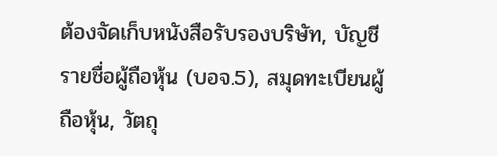ต้องจัดเก็บหนังสือรับรองบริษัท, บัญชีรายชื่อผู้ถือหุ้น (บอจ.5), สมุดทะเบียนผู้ถือหุ้น, วัตถุ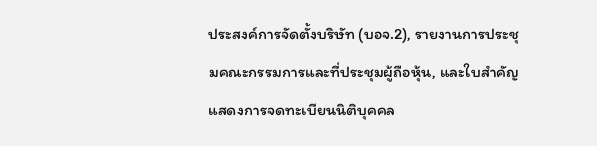ประสงค์การจัดตั้งบริษัท (บอจ.2), รายงานการประชุมคณะกรรมการและที่ประชุมผู้ถือหุ้น, และใบสำคัญแสดงการจดทะเบียนนิติบุคคล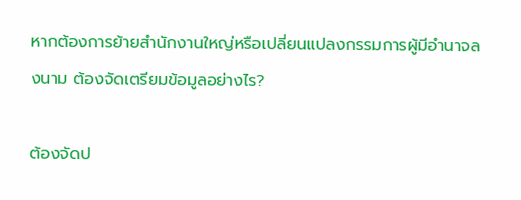หากต้องการย้ายสำนักงานใหญ่หรือเปลี่ยนแปลงกรรมการผู้มีอำนาจลงนาม ต้องจัดเตรียมข้อมูลอย่างไร?

ต้องจัดป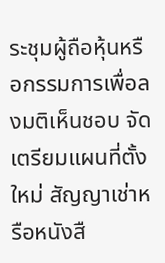ระชุมผู้ถือหุ้นหรือกรรมการเพื่อลงมติเห็นชอบ จัดเตรียมแผนที่ตั้งใหม่ สัญญาเช่าหรือหนังสื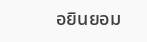อยินยอม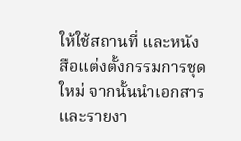ให้ใช้สถานที่ และหนังสือแต่งตั้งกรรมการชุดใหม่ จากนั้นนำเอกสารและรายงา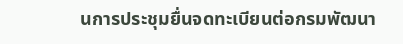นการประชุมยื่นจดทะเบียนต่อกรมพัฒนา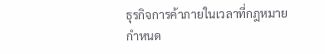ธุรกิจการค้าภายในเวลาที่กฎหมายกำหนด